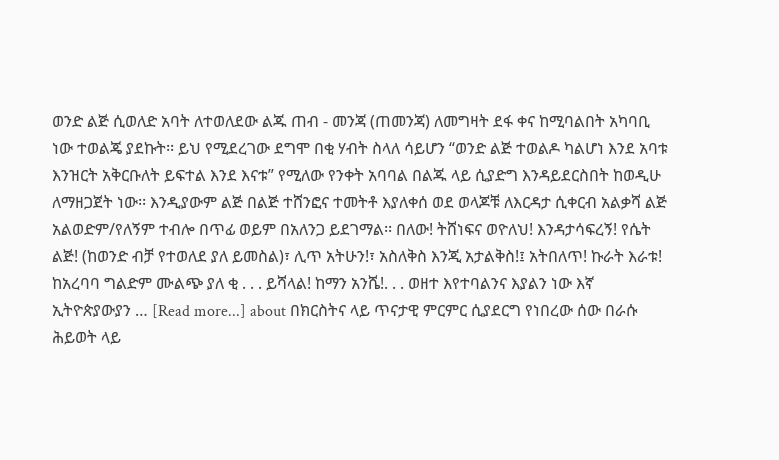ወንድ ልጅ ሲወለድ አባት ለተወለደው ልጁ ጠብ - መንጃ (ጠመንጃ) ለመግዛት ደፋ ቀና ከሚባልበት አካባቢ ነው ተወልጄ ያደኩት፡፡ ይህ የሚደረገው ደግሞ በቂ ሃብት ስላለ ሳይሆን “ወንድ ልጅ ተወልዶ ካልሆነ እንደ አባቱ እንዝርት አቅርቡለት ይፍተል እንደ እናቱ” የሚለው የንቀት አባባል በልጁ ላይ ሲያድግ እንዳይደርስበት ከወዲሁ ለማዘጋጀት ነው፡፡ እንዲያውም ልጅ በልጅ ተሸንፎና ተመትቶ እያለቀሰ ወደ ወላጆቹ ለእርዳታ ሲቀርብ አልቃሻ ልጅ አልወድም/የለኝም ተብሎ በጥፊ ወይም በአለንጋ ይደገማል፡፡ በለው! ትሸነፍና ወዮለህ! እንዳታሳፍረኝ! የሴት ልጅ! (ከወንድ ብቻ የተወለደ ያለ ይመስል)፣ ሊጥ አትሁን!፣ አስለቅስ እንጂ አታልቅስ!፤ አትበለጥ! ኩራት እራቱ! ከአረባባ ግልድም ሙልጭ ያለ ቂ . . . ይሻላል! ከማን አንሼ!. . . ወዘተ እየተባልንና እያልን ነው እኛ ኢትዮጵያውያን … [Read more...] about በክርስትና ላይ ጥናታዊ ምርምር ሲያደርግ የነበረው ሰው በራሱ ሕይወት ላይ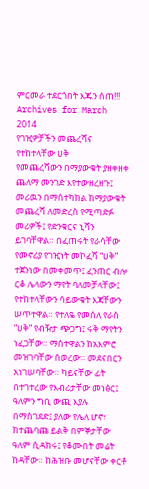ምርመራ ተደርጎበት እጁን ሰጠ!!!
Archives for March 2014
የገዢዎቻችን መጨረሻና የተከተላቸው ሀቅ
የመጨረሻውን በማያውቁት ያዘቀዘቀ ጨለማ መንገድ እየተውዘረዘጉ፤ መሪዉን በማስተካከል ከማያውቁት መጨረሻ ለመድረስ የሚጣድፉ መሪዎች፤ የድንቁርና ኒሻን ይገባቸዋል። በፈጠሩት የራሳቸው የመኖሪያ የገዢነት መኮፈሻ “ሀቅ” ተጀንነው በመቀመጥ፤ ፈንጠር ብሎ ርቆ ሌላውን ማየት ባለመቻላቸው፤ የተከተላቸውን ሳይውቁት እጃቸውን ሠጥተዋል። የተለዬ የመሰለ የራስ “ሀቅ” የብዥታ ጭጋግ፤ ሩቅ ማየትን ነፈጋቸው። ማስተዋልን ከአእምሮ መዝገባቸው ሰወረው። መደናበርን አነገሠባቸው። ካይናቸው ፊት በተገተረው የእብሪታቸው መነፅር፤ ዓለምን ግቢ ውጪ እያሉ በማስገደድ፤ ያለው የሌለ ሆኖ፣ ከተጨባጩ ይልቅ በምኞታቸው ዓለም ሲዳክሩ፤ የቆሙበት መሬት ከዳቸው። ከሕዝቡ መሆናቸው ቀርቶ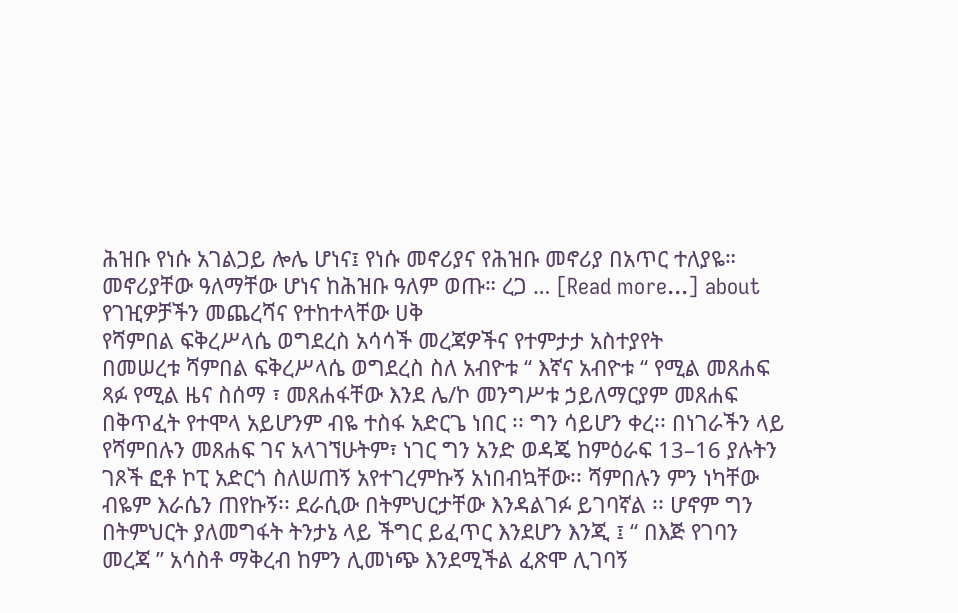ሕዝቡ የነሱ አገልጋይ ሎሌ ሆነና፤ የነሱ መኖሪያና የሕዝቡ መኖሪያ በአጥር ተለያዬ። መኖሪያቸው ዓለማቸው ሆነና ከሕዝቡ ዓለም ወጡ። ረጋ … [Read more...] about የገዢዎቻችን መጨረሻና የተከተላቸው ሀቅ
የሻምበል ፍቅረሥላሴ ወግደረስ አሳሳች መረጃዎችና የተምታታ አስተያየት
በመሠረቱ ሻምበል ፍቅረሥላሴ ወግደረስ ስለ አብዮቱ “ እኛና አብዮቱ “ የሚል መጸሐፍ ጻፉ የሚል ዜና ስሰማ ፣ መጸሐፋቸው እንደ ሌ/ኮ መንግሥቱ ኃይለማርያም መጸሐፍ በቅጥፈት የተሞላ አይሆንም ብዬ ተስፋ አድርጌ ነበር ፡፡ ግን ሳይሆን ቀረ፡፡ በነገራችን ላይ የሻምበሉን መጸሐፍ ገና አላገኘሁትም፣ ነገር ግን አንድ ወዳጄ ከምዕራፍ 13–16 ያሉትን ገጾች ፎቶ ኮፒ አድርጎ ስለሠጠኝ አየተገረምኩኝ አነበብኳቸው፡፡ ሻምበሉን ምን ነካቸው ብዬም እራሴን ጠየኩኝ፡፡ ደራሲው በትምህርታቸው እንዳልገፉ ይገባኛል ፡፡ ሆኖም ግን በትምህርት ያለመግፋት ትንታኔ ላይ ችግር ይፈጥር እንደሆን እንጂ ፤ “ በእጅ የገባን መረጃ ” አሳስቶ ማቅረብ ከምን ሊመነጭ እንደሚችል ፈጽሞ ሊገባኝ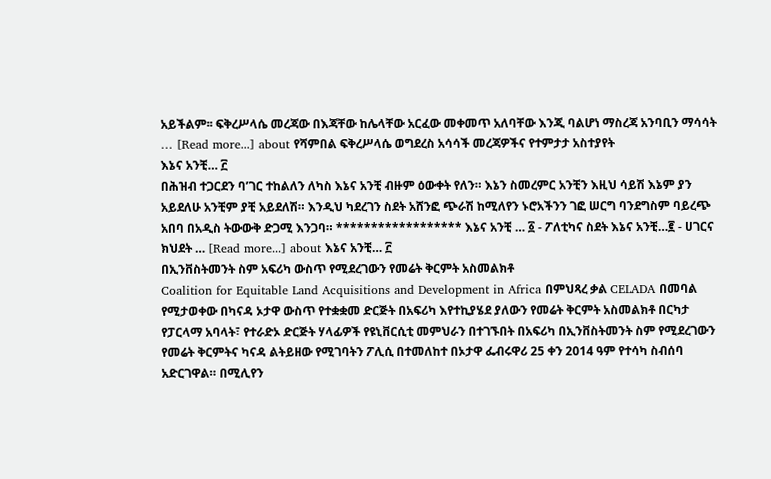አይችልም፡፡ ፍቅረሥላሴ መረጃው በእጃቸው ከሌላቸው አርፈው መቀመጥ አለባቸው እንጂ ባልሆነ ማስረጃ አንባቢን ማሳሳት … [Read more...] about የሻምበል ፍቅረሥላሴ ወግደረስ አሳሳች መረጃዎችና የተምታታ አስተያየት
እኔና አንቺ… ፫
በሕዝብ ተጋርደን ባ’ገር ተከልለን ለካስ እኔና አንቺ ብዙም ዕውቀት የለን። እኔን ስመረምር አንቺን እዚህ ሳይሽ እኔም ያን አይደለሁ አንቺም ያቺ አይደለሽ። እንዲህ ካደረገን ስደት አሸንፎ ጭራሽ ከሚለየን ኑሮአችንን ገፎ ሠርግ ባንደግስም ባይረጭ አበባ በአዲስ ትውውቅ ድጋሚ እንጋባ። ****************** እኔና አንቺ … ፩ - ፖለቲካና ስደት እኔና አንቺ…፪ - ሀገርና ክህደት … [Read more...] about እኔና አንቺ… ፫
በኢንቨስትመንት ስም አፍሪካ ውስጥ የሚደረገውን የመሬት ቅርምት አስመልክቶ
Coalition for Equitable Land Acquisitions and Development in Africa በምህጻረ ቃል CELADA በመባል የሚታወቀው በካናዳ ኦታዋ ውስጥ የተቋቋመ ድርጅት በአፍሪካ እየተኪያሄደ ያለውን የመሬት ቅርምት አስመልክቶ በርካታ የፓርላማ አባላት፣ የተራድኦ ድርጅት ሃላፊዎች የዩኒቨርሲቲ መምህራን በተገኙበት በአፍሪካ በኢንቨስትመንት ስም የሚደረገውን የመሬት ቅርምትና ካናዳ ልትይዘው የሚገባትን ፖሊሲ በተመለከተ በኦታዋ ፌብሩዋሪ 25 ቀን 2014 ዓም የተሳካ ስብሰባ አድርገዋል። በሚሊየን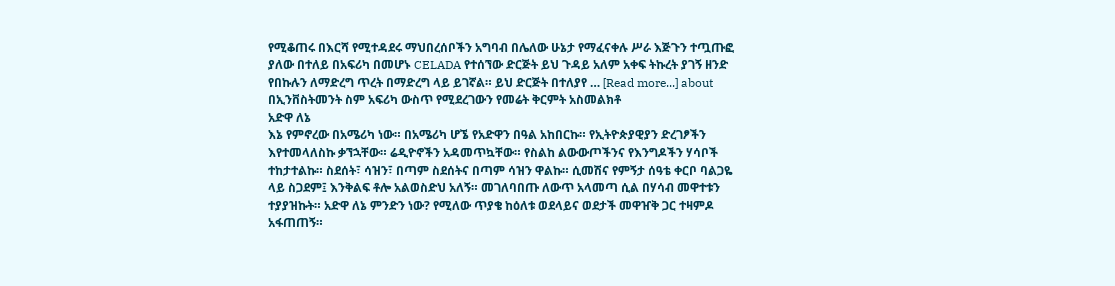የሚቆጠሩ በእርሻ የሚተዳደሩ ማህበረሰቦችን አግባብ በሌለው ሁኔታ የማፈናቀሉ ሥራ እጅጉን ተጧጡፎ ያለው በተለይ በአፍሪካ በመሆኑ CELADA የተሰኘው ድርጅት ይህ ጉዳይ አለም አቀፍ ትኩረት ያገኝ ዘንድ የበኩሉን ለማድረግ ጥረት በማድረግ ላይ ይገኛል። ይህ ድርጅት በተለያየ … [Read more...] about በኢንቨስትመንት ስም አፍሪካ ውስጥ የሚደረገውን የመሬት ቅርምት አስመልክቶ
አድዋ ለኔ
እኔ የምኖረው በአሜሪካ ነው። በአሜሪካ ሆኜ የአድዋን በዓል አከበርኩ። የኢትዮጵያዊያን ድረገፆችን እየተመላለስኩ ቃኘኋቸው። ሬዲዮኖችን አዳመጥኳቸው። የስልከ ልውውጦችንና የእንግዶችን ሃሳቦች ተከታተልኩ። ስደሰት፣ ሳዝን፣ በጣም ስደሰትና በጣም ሳዝን ዋልኩ። ሲመሽና የምኝታ ሰዓቴ ቀርቦ ባልጋዬ ላይ ስጋደም፤ እንቅልፍ ቶሎ አልወስድህ አለኝ። መገለባበጡ ለውጥ አላመጣ ሲል በሃሳብ መዋተቱን ተያያዝኩት። አድዋ ለኔ ምንድን ነው? የሚለው ጥያቄ ከዕለቱ ወደላይና ወደታች መዋዠቅ ጋር ተዛምዶ አፋጠጠኝ።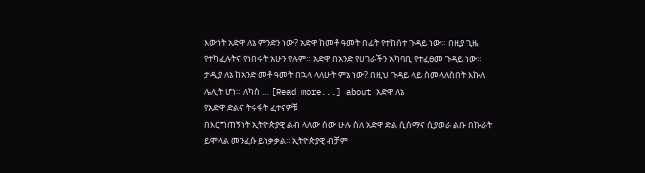እውነት አድዋ ለኔ ምንድን ነው? አድዋ ከመቶ ዓመት በፊት የተከሰተ ጉዳይ ነው። በዚያ ጊዜ የተካፈሉትና የነበሩት አሁን የሉም። አድዋ በአንድ የሀገራችን አካባቢ የተፈፀመ ጉዳይ ነው። ታዲያ ለኔ ከአንድ መቶ ዓመት በኋላ ላለሁት ምኔ ነው? በዚህ ጉዳይ ላይ ስመላለስበት እኩለ ሌሊት ሆነ። ለካስ … [Read more...] about አድዋ ለኔ
የአድዋ ድልና ትሩፋት ፈተናዎቹ
በእርግጠኝነት ኢትዮጵያዊ ልብ ላለው ሰው ሁሉ ስለ አድዋ ድል ሲሰማና ሲያወራ ልቡ በኩራት ይሞላል መንፈሱ ይነቃቃል፡፡ ኢትዮጵያዊ ብቻም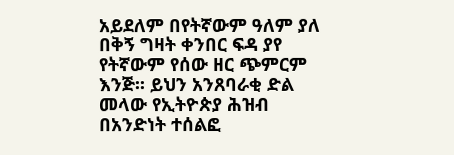አይደለም በየትኛውም ዓለም ያለ በቅኝ ግዛት ቀንበር ፍዳ ያየ የትኛውም የሰው ዘር ጭምርም እንጅ፡፡ ይህን አንጸባራቂ ድል መላው የኢትዮጵያ ሕዝብ በአንድነት ተሰልፎ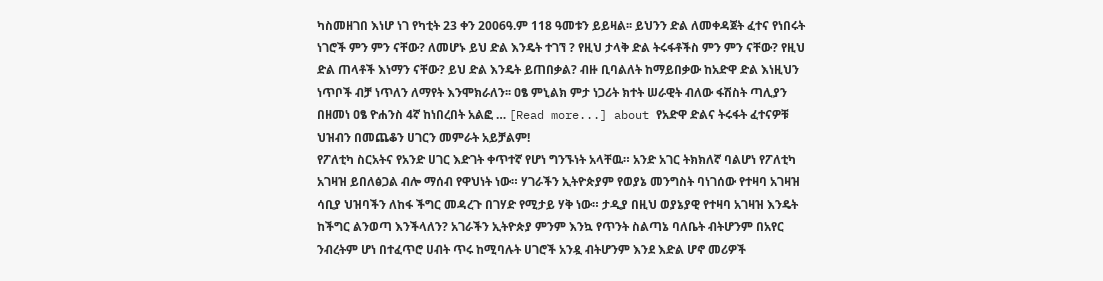ካስመዘገበ እነሆ ነገ የካቲት 23 ቀን 2006ዓ.ም 118 ዓመቱን ይይዛል፡፡ ይህንን ድል ለመቀዳጀት ፈተና የነበሩት ነገሮች ምን ምን ናቸው? ለመሆኑ ይህ ድል እንዴት ተገኘ ? የዚህ ታላቅ ድል ትሩፋቶችስ ምን ምን ናቸው? የዚህ ድል ጠላቶች እነማን ናቸው? ይህ ድል እንዴት ይጠበቃል? ብዙ ቢባልለት ከማይበቃው ከአድዋ ድል እነዚህን ነጥቦች ብቻ ነጥለን ለማየት እንሞክራለን፡፡ ዐፄ ምኒልክ ምታ ነጋሪት ክተት ሠራዊት ብለው ፋሽስት ጣሊያን በዘመነ ዐፄ ዮሐንስ 4ኛ ከነበረበት አልፎ … [Read more...] about የአድዋ ድልና ትሩፋት ፈተናዎቹ
ህዝብን በመጨቆን ሀገርን መምራት አይቻልም!
የፖለቲካ ስርአትና የአንድ ሀገር እድገት ቀጥተኛ የሆነ ግንኙነት አላቸዉ። አንድ አገር ትክክለኛ ባልሆነ የፖለቲካ አገዛዝ ይበለፅጋል ብሎ ማሰብ የዋህነት ነው። ሃገራችን ኢትዮጵያም የወያኔ መንግስት ባነገሰው የተዛባ አገዛዝ ሳቢያ ህዝባችን ለከፋ ችግር መዳረጉ በገሃድ የሚታይ ሃቅ ነው። ታዲያ በዚህ ወያኔያዊ የተዛባ አገዛዝ እንዴት ከችግር ልንወጣ እንችላለን? አገራችን ኢትዮጵያ ምንም እንኳ የጥንት ስልጣኔ ባለቤት ብትሆንም በአየር ንብረትም ሆነ በተፈጥሮ ሀብት ጥሩ ከሚባሉት ሀገሮች አንዷ ብትሆንም እንደ እድል ሆኖ መሪዎች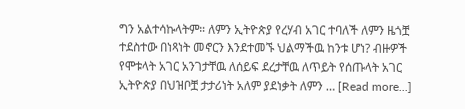ግን አልተሳኩላትም። ለምን ኢትዮጵያ የረሃብ አገር ተባለች ለምን ዜጎቿ ተደስተው በነጻነት መኖርን እንደተመኙ ህልማችዉ ከንቱ ሆነ? ብዙዎች የሞቱላት አገር አንገታቸዉ ለሰይፍ ደረታቸዉ ለጥይት የሰጡላት አገር ኢትዮጵያ በህዝቦቿ ታታሪነት አለም ያደነቃት ለምን … [Read more...]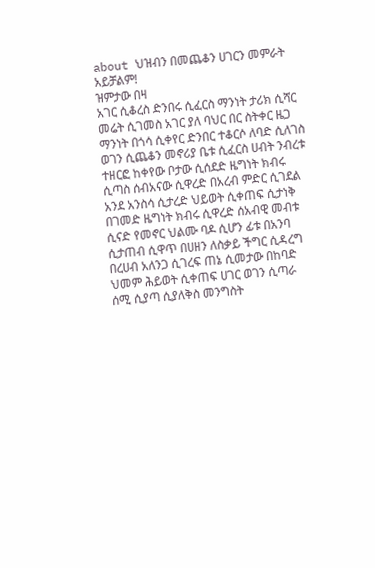about ህዝብን በመጨቆን ሀገርን መምራት አይቻልም!
ዝምታው በዛ
አገር ሲቆረስ ድንበሩ ሲፈርስ ማንነት ታሪክ ሲሻር መሬት ሲገመስ አገር ያለ ባህር በር ስትቀር ዜጋ ማንነት በጎሳ ሲቀየር ድንበር ተቆርሶ ለባድ ሲለገስ ወገን ሲጨቆን መኖሪያ ቤቱ ሲፈርስ ሀብት ንብረቱ ተዘርፎ ከቀየው ቦታው ሲሰደድ ዜግነት ክብሩ ሲጣስ ሰብአናው ሲዋረድ በአረብ ምድር ሲገደል አንደ አንስሳ ሲታረድ ህይወት ሲቀጠፍ ሲታነቅ በገመድ ዜግነት ክብሩ ሲዋረድ ሰአብዊ መብቱ ሲናድ የመኖር ህልሙ ባዶ ሲሆን ፊቱ በአንባ ሲታጠብ ሲዋጥ በሀዘን ለስቃይ ችግር ሲዳረግ በረሀብ አለንጋ ሲገረፍ ጠኔ ሲመታው በከባድ ህመም ሕይወት ሲቀጠፍ ሀገር ወገን ሲጣራ ሰሚ ሲያጣ ሲያለቅስ መንግስት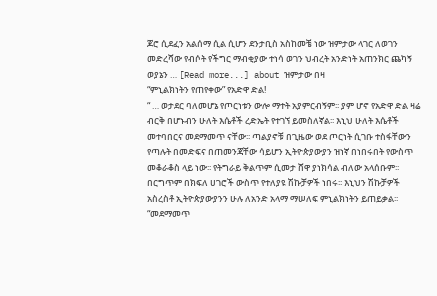ጆሮ ሲደፈን አልሰማ ሲል ሲሆን ደንታቢስ አስከመቼ ነው ዝምታው ላገር ለወገን መድረሻው የብሶት የችግር ማብቂያው ተነሳ ወገን ህብረት አንድነት አጠንክር ጨካኝ ወያኔን … [Read more...] about ዝምታው በዛ
“ምኒልክነትን የጠየቀው” የአድዋ ድል!
“ … ወታደር ባለመሆኔ የጦርነቱን ውሎ ማተት አያምርብኝም፡፡ ያም ሆኖ የአድዋ ድል ዛሬ ብርቅ በሆኑብን ሁለት እሴቶች ረድኤት የተገኘ ይመስለኛል፡፡ እኒህ ሁለት እሴቶች መተባበርና መደማመጥ ናቸው፡፡ ጣልያኖቹ በጊዜው ወደ ጦርነት ሲገቡ ተስፋቸውን የጣሉት በመድፍና በጠመንጃቸው ሳይሆን ኢትዮጵያውያን ዝነኛ በነበሩበት የውስጥ መቆራቆስ ላይ ነው፡፡ የትግራይ ቅልጥም ሲመታ ሸዋ ያነክሳል ብለው አላሰቡም፡፡ በርግጥም በክፍለ ሀገሮች ውስጥ የተለያዩ ሽኩቻዎች ነበሩ፡፡ እኒህን ሽኩቻዎች አስረስቶ ኢትዮጵያውያንን ሁሉ ለአንድ አላማ ማሠለፍ ምኒልክነትን ይጠይቃል፡፡ “መደማመጥ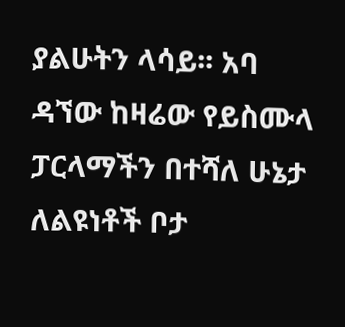ያልሁትን ላሳይ፡፡ አባ ዳኘው ከዛሬው የይስሙላ ፓርላማችን በተሻለ ሁኔታ ለልዩነቶች ቦታ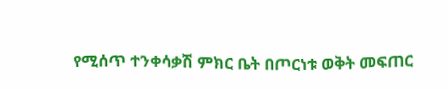የሚሰጥ ተንቀሳቃሽ ምክር ቤት በጦርነቱ ወቅት መፍጠር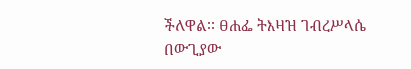ችለዋል፡፡ ፀሐፌ ትእዛዝ ገብረሥላሴ በውጊያው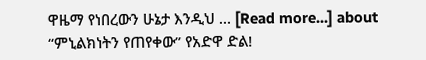ዋዜማ የነበረውን ሁኔታ እንዲህ … [Read more...] about “ምኒልክነትን የጠየቀው” የአድዋ ድል!